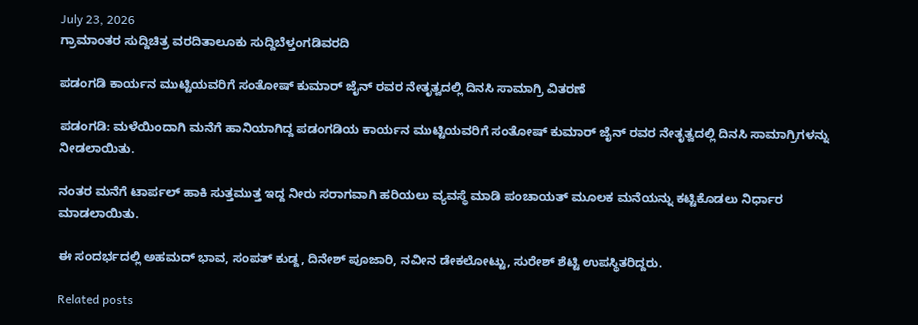July 23, 2026
ಗ್ರಾಮಾಂತರ ಸುದ್ದಿಚಿತ್ರ ವರದಿತಾಲೂಕು ಸುದ್ದಿಬೆಳ್ತಂಗಡಿವರದಿ

ಪಡಂಗಡಿ ಕಾರ್ಯನ ಮುಟ್ಟಿಯವರಿಗೆ ಸಂತೋಷ್ ಕುಮಾರ್ ಜೈನ್ ರವರ ನೇತೃತ್ವದಲ್ಲಿ ದಿನಸಿ ಸಾಮಾಗ್ರಿ ವಿತರಣೆ

ಪಡಂಗಡಿ: ಮಳೆಯಿಂದಾಗಿ ಮನೆಗೆ ಹಾನಿಯಾಗಿದ್ದ ಪಡಂಗಡಿಯ ಕಾರ್ಯನ ಮುಟ್ಟಿಯವರಿಗೆ ಸಂತೋಷ್ ಕುಮಾರ್ ಜೈನ್ ರವರ ನೇತೃತ್ವದಲ್ಲಿ ದಿನಸಿ ಸಾಮಾಗ್ರಿಗಳನ್ನು ನೀಡಲಾಯಿತು.

ನಂತರ ಮನೆಗೆ ಟಾರ್ಪಲ್ ಹಾಕಿ ಸುತ್ತಮುತ್ತ ಇದ್ದ ನೀರು ಸರಾಗವಾಗಿ ಹರಿಯಲು ವ್ಯವಸ್ಥೆ ಮಾಡಿ ಪಂಚಾಯತ್ ಮೂಲಕ ಮನೆಯನ್ನು ಕಟ್ಟಿಕೊಡಲು ನಿರ್ಧಾರ ಮಾಡಲಾಯಿತು.

ಈ ಸಂದರ್ಭದಲ್ಲಿ ಅಹಮದ್ ಭಾವ, ಸಂಪತ್ ಕುಡ್ದ, ದಿನೇಶ್ ಪೂಜಾರಿ, ನವೀನ ಡೇಕಲೋಟ್ಟು, ಸುರೇಶ್ ಶೆಟ್ಟಿ ಉಪಸ್ಥಿತರಿದ್ದರು.

Related posts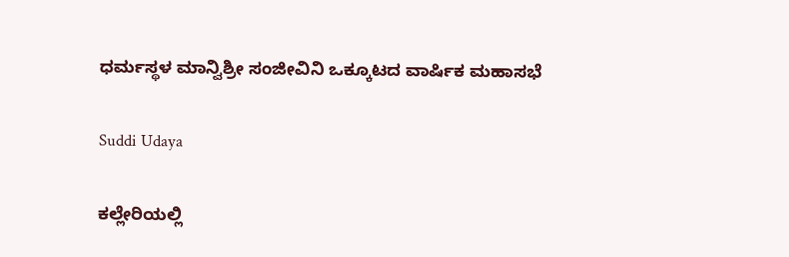ಧರ್ಮಸ್ಥಳ ಮಾನ್ವಿಶ್ರೀ ಸಂಜೀವಿನಿ ಒಕ್ಕೂಟದ ವಾರ್ಷಿಕ ಮಹಾಸಭೆ

Suddi Udaya

ಕಲ್ಲೇರಿಯಲ್ಲಿ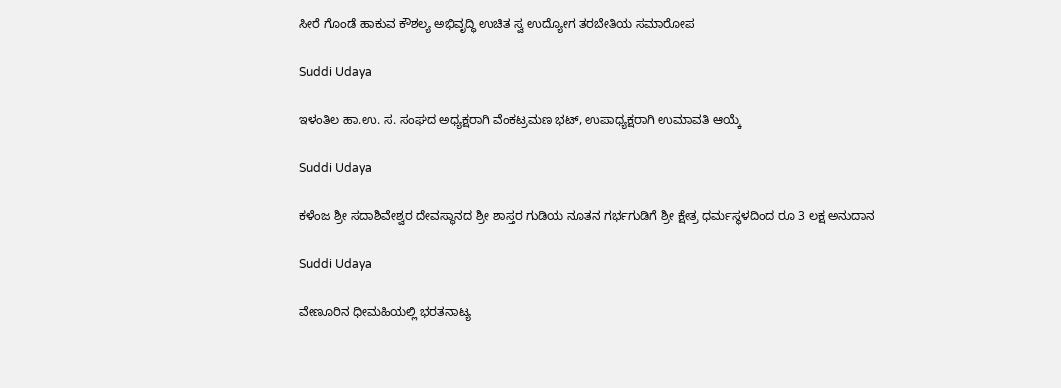ಸೀರೆ ಗೊಂಡೆ ಹಾಕುವ ಕೌಶಲ್ಯ ಅಭಿವೃದ್ಧಿ ಉಚಿತ ಸ್ವ ಉದ್ಯೋಗ ತರಬೇತಿಯ ಸಮಾರೋಪ

Suddi Udaya

ಇಳಂತಿಲ ಹಾ.ಉ. ಸ. ಸಂಘದ ಅಧ್ಯಕ್ಷರಾಗಿ ವೆಂಕಟ್ರಮಣ ಭಟ್, ಉಪಾಧ್ಯಕ್ಷರಾಗಿ ಉಮಾವತಿ ಆಯ್ಕೆ

Suddi Udaya

ಕಳೆಂಜ ಶ್ರೀ ಸದಾಶಿವೇಶ್ವರ ದೇವಸ್ಥಾನದ ಶ್ರೀ ಶಾಸ್ತರ ಗುಡಿಯ ನೂತನ ಗರ್ಭಗುಡಿಗೆ ಶ್ರೀ ಕ್ಷೇತ್ರ ಧರ್ಮಸ್ಥಳದಿಂದ ರೂ 3 ಲಕ್ಷ ಅನುದಾನ

Suddi Udaya

ವೇಣೂರಿನ ಧೀಮಹಿಯಲ್ಲಿ ಭರತನಾಟ್ಯ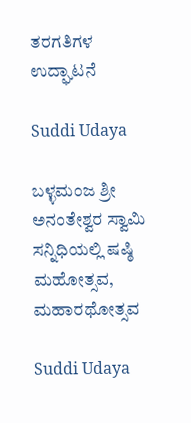ತರಗತಿಗಳ ಉದ್ಘಾಟನೆ

Suddi Udaya

ಬಳ್ಳಮಂಜ ಶ್ರೀ ಅನಂತೇಶ್ವರ ಸ್ವಾಮಿ ಸನ್ನಿಧಿಯಲ್ಲಿ ಷಷ್ಠಿ ಮಹೋತ್ಸವ, ಮಹಾರಥೋತ್ಸವ

Suddi Udaya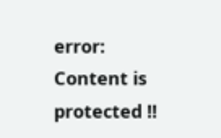error: Content is protected !!